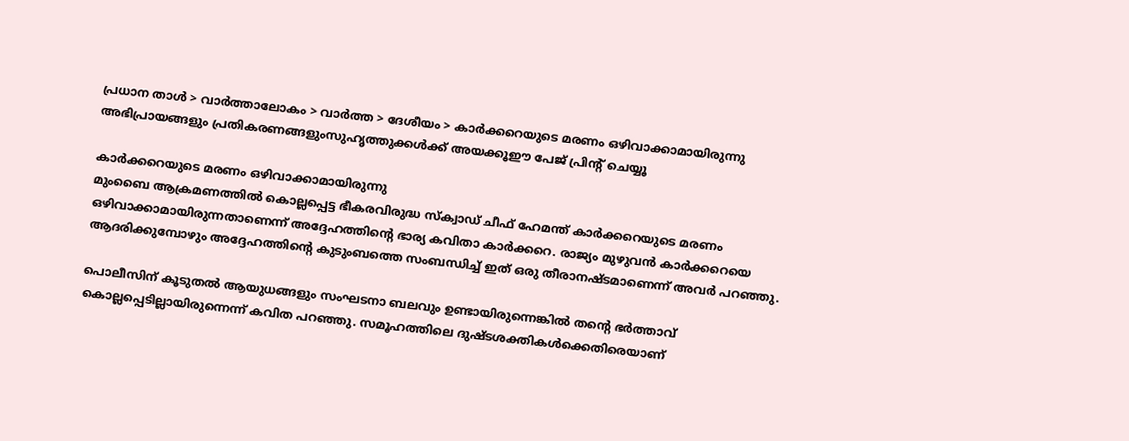പ്രധാന താള്‍ > വാര്‍ത്താലോകം > വാര്‍ത്ത > ദേശീയം > കാര്‍ക്കറെയുടെ മരണം ഒഴിവാക്കാമായിരുന്നു
അഭിപ്രായങ്ങളും പ്രതികരണങ്ങളുംസുഹൃത്തുക്കള്‍ക്ക് അയക്കൂഈ പേജ് പ്രിന്‍റ് ചെയ്യൂ

കാര്‍ക്കറെയുടെ മരണം ഒഴിവാക്കാമായിരുന്നു
മുംബൈ ആക്രമണത്തില്‍ കൊല്ലപ്പെട്ട ഭീകരവിരുദ്ധ സ്ക്വാഡ് ചീഫ് ഹേമന്ത് കാര്‍ക്കറെയുടെ മരണം ഒഴിവാക്കാമായിരുന്നതാണെന്ന് അദ്ദേഹത്തിന്‍റെ ഭാര്യ കവിതാ കാര്‍ക്കറെ. രാജ്യം മുഴുവന്‍ കാര്‍ക്കറെയെ ആദരിക്കുമ്പോഴും അദ്ദേഹത്തിന്‍റെ കുടുംബത്തെ സംബന്ധിച്ച് ഇത് ഒരു തീരാനഷ്ടമാണെന്ന് അവര്‍ പറഞ്ഞു.

പൊലീസിന് കൂടുതല്‍ ആയുധങ്ങളും സംഘടനാ ബലവും ഉണ്ടായിരുന്നെങ്കില്‍ തന്‍റെ ഭര്‍ത്താവ് കൊല്ലപ്പെടില്ലായിരുന്നെന്ന് കവിത പറഞ്ഞു. സമൂഹത്തിലെ ദുഷ്ടശക്തികള്‍ക്കെതിരെയാണ്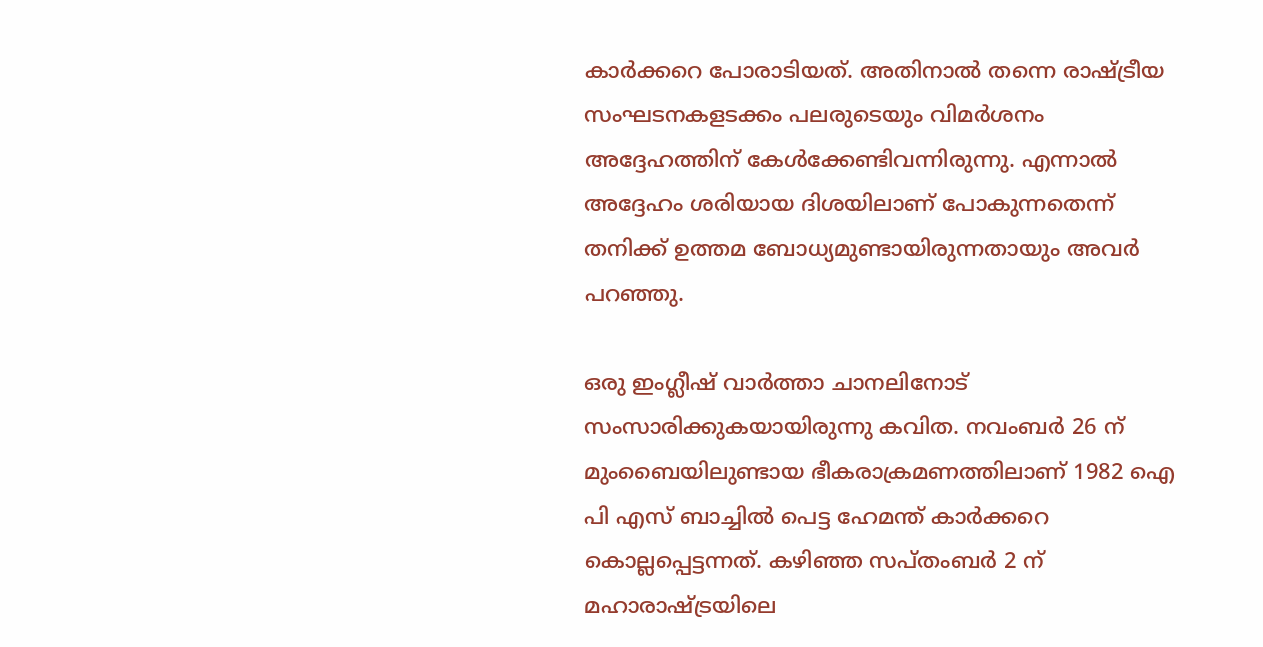കാര്‍ക്കറെ പോരാടിയത്. അതിനാല്‍ തന്നെ രാഷ്ട്രീയ സംഘടനകളടക്കം പലരുടെയും വിമര്‍ശനം അദ്ദേഹത്തിന് കേള്‍ക്കേണ്ടിവന്നിരുന്നു. എന്നാല്‍ അദ്ദേഹം ശരിയായ ദിശയിലാണ് പോകുന്നതെന്ന് തനിക്ക് ഉത്തമ ബോധ്യമുണ്ടായിരുന്നതായും അവര്‍ പറഞ്ഞു.

ഒരു ഇംഗ്ലീഷ് വാ‍ര്‍ത്താ ചാനലിനോട് സംസാരിക്കുകയായിരുന്നു കവിത‍. നവംബര്‍ 26 ന് മുംബൈയിലുണ്ടായ ഭീകരാക്രമണത്തിലാണ് 1982 ഐ പി എസ് ബാച്ചില്‍ പെട്ട ഹേമന്ത് കാര്‍ക്കറെ കൊല്ലപ്പെട്ടന്നത്. കഴിഞ്ഞ സപ്തംബര്‍ 2 ന് മഹാരാഷ്ട്രയിലെ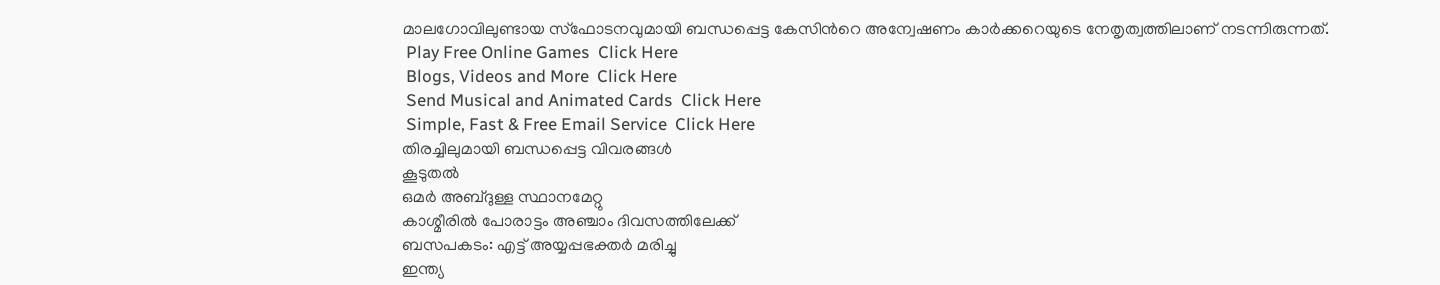മാലഗോവിലുണ്ടായ സ്ഫോടനവുമായി ബന്ധപ്പെട്ട കേസിന്‍റെ അന്വേഷണം കാര്‍ക്കറെയുടെ നേതൃത്വത്തിലാണ് നടന്നിരുന്നത്.
 Play Free Online Games  Click Here
 Blogs, Videos and More  Click Here
 Send Musical and Animated Cards  Click Here
 Simple, Fast & Free Email Service  Click Here
തിരച്ചിലുമായി ബന്ധപ്പെട്ട വിവരങ്ങള്‍
കൂടുതല്‍
ഒമര്‍ അബ്ദുള്ള സ്ഥാനമേറ്റു
കാശ്മീരില്‍ പോരാട്ടം അഞ്ചാം ദിവസത്തിലേക്ക്
ബസപകടം: എട്ട് അയ്യപ്പഭക്തര്‍ മരിച്ചു
ഇന്ത്യ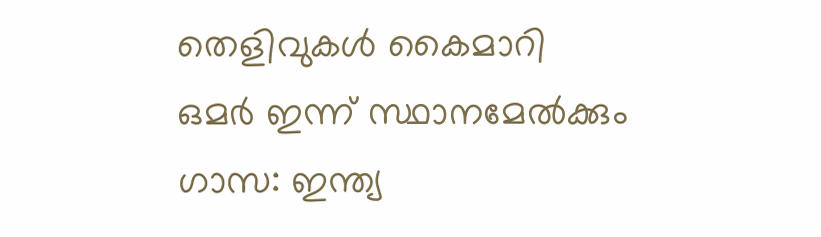തെളിവുകള്‍ കൈമാറി
ഒമര്‍ ഇന്ന് സ്ഥാനമേല്‍ക്കും
ഗാസ: ഇന്ത്യ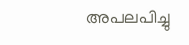അപലപിച്ചു